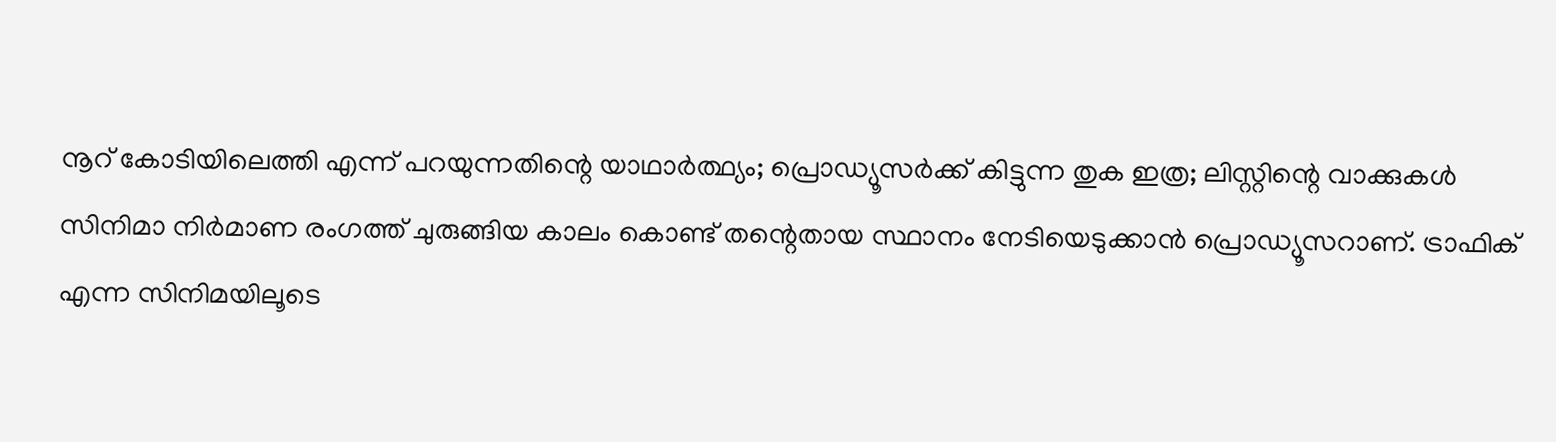നൂറ് കോടിയിലെത്തി എന്ന് പറയുന്നതിന്റെ യാഥാർത്ഥ്യം; പ്രൊഡ്യൂസർക്ക് കിട്ടുന്ന തുക ഇത്ര; ലിസ്റ്റിന്റെ വാക്കുകൾ
സിനിമാ നിർമാണ രംഗത്ത് ചുരുങ്ങിയ കാലം കൊണ്ട് തന്റെതായ സ്ഥാനം നേടിയെടുക്കാൻ പ്രൊഡ്യൂസറാണ്. ട്രാഫിക് എന്ന സിനിമയിലൂടെ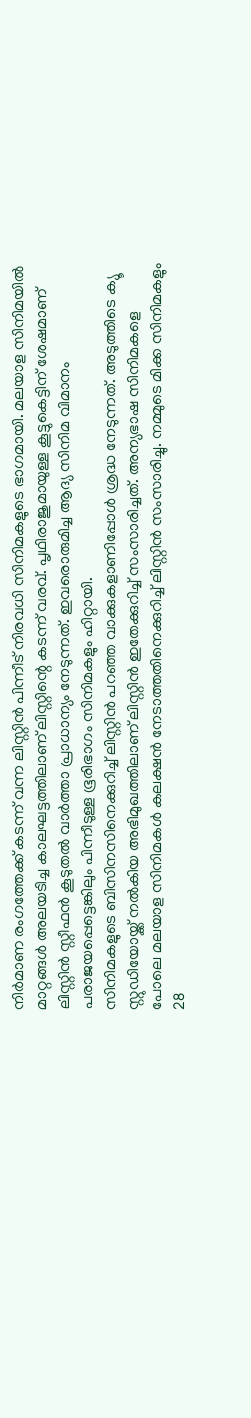നിർമാണ രംഗത്തേക്ക് കടന്ന് വന്ന ലിസ്റ്റിൻ പിന്നീട് നിരവധി സിനിമകളുടെ ഭാഗമായി. മലയാള സിനിമയിൽ മാറ്റങ്ങൾ അലയടിച്ച കാലഘട്ടത്തിലാണ് ലിസ്റ്റിന്റെ കടന്ന് വരവ്. പൃഥിരാജുമായുള്ള കൂട്ടുകെട്ടിന് ശേഷമാണ് ലിസ്റ്റിൻ സ്റ്റീഫൻ കൂടുതൽ വാർത്താ പ്രാധാന്യം നേടുന്നത്. ഇവരൊരുമിച്ച ആദ്യ സിനിമ വിമാനം പരാജയപ്പെട്ടെങ്കിലും പിന്നീടുള്ള ഭൂരിഭാഗം സിനിമകളും ഹിറ്റായി.
സിനിമകളുടെ ബിസിനസിനെക്കുറിച്ച് ലിസ്റ്റിൻ പറഞ്ഞ വാക്കുകളാണിപ്പോൾ ശ്രദ്ധ നേടുന്നത്. അടുത്തിടെ ക്യൂ സ്റ്റുഡിയോയ്ക്ക് നൽകിയ അഭിമുഖത്തിലാണ് ലിസ്റ്റിൻ ഇതേക്കുറിച്ച് സംസാരിച്ചത്. അന്യഭാഷ സിനിമകളെ പോലെ മലയാള സിനിമകൾ കലക്ഷൻ നേടാത്തതിനെക്കുറിച്ച് ലിസ്റ്റിൻ സംസാരിച്ചു. നമ്മുടെ മിക്ക സിനിമകളും 28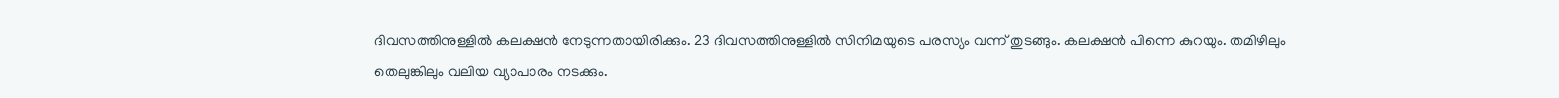ദിവസത്തിനുള്ളിൽ കലക്ഷൻ നേടുന്നതായിരിക്കും. 23 ദിവസത്തിനുള്ളിൽ സിനിമയുടെ പരസ്യം വന്ന് തുടങ്ങും. കലക്ഷൻ പിന്നെ കുറയും. തമിഴിലും തെലുങ്കിലും വലിയ വ്യാപാരം നടക്കും.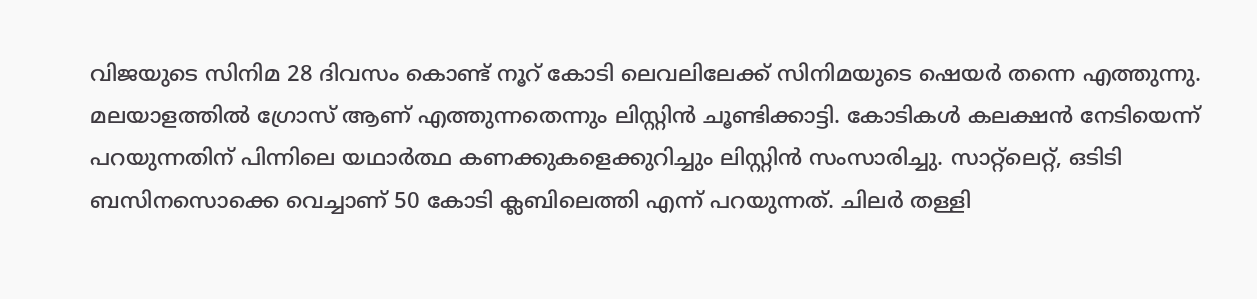വിജയുടെ സിനിമ 28 ദിവസം കൊണ്ട് നൂറ് കോടി ലെവലിലേക്ക് സിനിമയുടെ ഷെയർ തന്നെ എത്തുന്നു. മലയാളത്തിൽ ഗ്രോസ് ആണ് എത്തുന്നതെന്നും ലിസ്റ്റിൻ ചൂണ്ടിക്കാട്ടി. കോടികൾ കലക്ഷൻ നേടിയെന്ന് പറയുന്നതിന് പിന്നിലെ യഥാർത്ഥ കണക്കുകളെക്കുറിച്ചും ലിസ്റ്റിൻ സംസാരിച്ചു. സാറ്റ്ലെറ്റ്, ഒടിടി ബസിനസൊക്കെ വെച്ചാണ് 50 കോടി ക്ലബിലെത്തി എന്ന് പറയുന്നത്. ചിലർ തള്ളി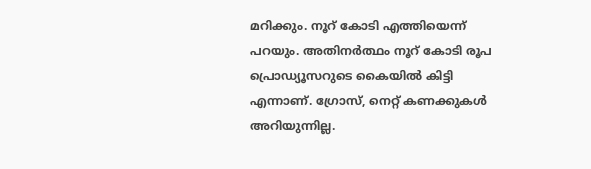മറിക്കും. നൂറ് കോടി എത്തിയെന്ന് പറയും. അതിനർത്ഥം നൂറ് കോടി രൂപ പ്രൊഡ്യൂസറുടെ കൈയിൽ കിട്ടി എന്നാണ്. ഗ്രോസ്, നെറ്റ് കണക്കുകൾ അറിയുന്നില്ല.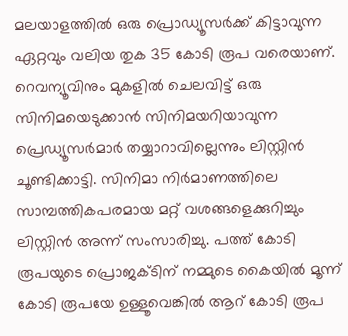മലയാളത്തിൽ ഒരു പ്രൊഡ്യൂസർക്ക് കിട്ടാവുന്ന ഏറ്റവും വലിയ തുക 35 കോടി രൂപ വരെയാണ്. റെവന്യൂവിനും മുകളിൽ ചെലവിട്ട് ഒരു സിനിമയെടുക്കാൻ സിനിമയറിയാവുന്ന പ്രെഡ്യൂസർമാർ തയ്യാറാവില്ലെന്നും ലിസ്റ്റിൻ ചൂണ്ടിക്കാട്ടി. സിനിമാ നിർമാണത്തിലെ സാമ്പത്തികപരമായ മറ്റ് വശങ്ങളെക്കുറിച്ചും ലിസ്റ്റിൻ അന്ന് സംസാരിച്ചു. പത്ത് കോടി രൂപയുടെ പ്രൊജക്ടിന് നമ്മുടെ കൈയിൽ മൂന്ന് കോടി രൂപയേ ഉള്ളൂവെങ്കിൽ ആറ് കോടി രൂപ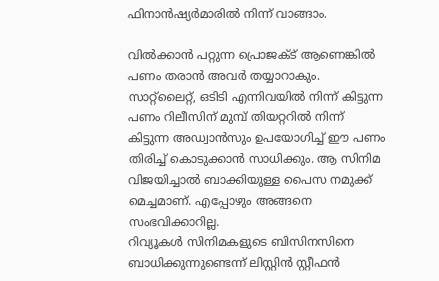ഫിനാൻഷ്യർമാരിൽ നിന്ന് വാങ്ങാം.

വിൽക്കാൻ പറ്റുന്ന പ്രൊജക്ട് ആണെങ്കിൽ പണം തരാൻ അവർ തയ്യാറാകും. സാറ്റ്ലൈറ്റ്, ഒടിടി എന്നിവയിൽ നിന്ന് കിട്ടുന്ന പണം റിലീസിന് മുമ്പ് തിയറ്ററിൽ നിന്ന് കിട്ടുന്ന അഡ്വാൻസും ഉപയോഗിച്ച് ഈ പണം തിരിച്ച് കൊടുക്കാൻ സാധിക്കും. ആ സിനിമ വിജയിച്ചാൽ ബാക്കിയുള്ള പൈസ നമുക്ക് മെച്ചമാണ്. എപ്പോഴും അങ്ങനെ സംഭവിക്കാറില്ല.
റിവ്യൂകൾ സിനിമകളുടെ ബിസിനസിനെ ബാധിക്കുന്നുണ്ടെന്ന് ലിസ്റ്റിൻ സ്റ്റീഫൻ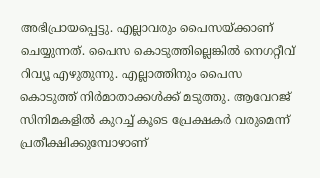അഭിപ്രായപ്പെട്ടു. എല്ലാവരും പൈസയ്ക്കാണ് ചെയ്യുന്നത്. പൈസ കൊടുത്തില്ലെങ്കിൽ നെഗറ്റീവ് റിവ്യൂ എഴുതുന്നു. എല്ലാത്തിനും പൈസ കൊടുത്ത് നിർമാതാക്കൾക്ക് മടുത്തു. ആവേറജ് സിനിമകളിൽ കുറച്ച് കൂടെ പ്രേക്ഷകർ വരുമെന്ന് പ്രതീക്ഷിക്കുമ്പോഴാണ്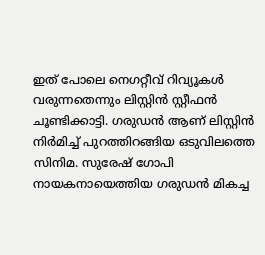ഇത് പോലെ നെഗറ്റീവ് റിവ്യൂകൾ വരുന്നതെന്നും ലിസ്റ്റിൻ സ്റ്റീഫൻ ചൂണ്ടിക്കാട്ടി. ഗരുഡൻ ആണ് ലിസ്റ്റിൻ നിർമിച്ച് പുറത്തിറങ്ങിയ ഒടുവിലത്തെ സിനിമ. സുരേഷ് ഗോപി നായകനായെത്തിയ ഗരുഡൻ മികച്ച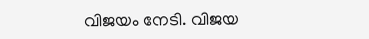വിജയം നേടി. വിജയ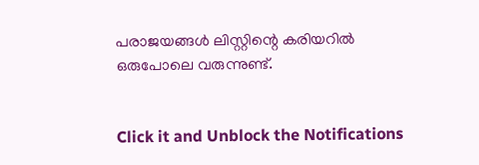പരാജയങ്ങൾ ലിസ്റ്റിന്റെ കരിയറിൽ ഒരുപോലെ വരുന്നുണ്ട്.


Click it and Unblock the Notifications